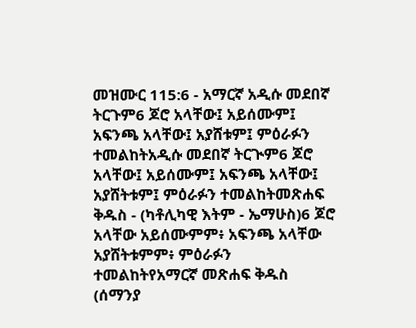መዝሙር 115:6 - አማርኛ አዲሱ መደበኛ ትርጉም6 ጆሮ አላቸው፤ አይሰሙም፤ አፍንጫ አላቸው፤ አያሸቱም፤ ምዕራፉን ተመልከትአዲሱ መደበኛ ትርጒም6 ጆሮ አላቸው፤ አይሰሙም፤ አፍንጫ አላቸው፤ አያሸትቱም፤ ምዕራፉን ተመልከትመጽሐፍ ቅዱስ - (ካቶሊካዊ እትም - ኤማሁስ)6 ጆሮ አላቸው አይሰሙምም፥ አፍንጫ አላቸው አያሸትቱምም፥ ምዕራፉን ተመልከትየአማርኛ መጽሐፍ ቅዱስ (ሰማንያ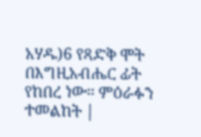አሃዱ)6 የጻድቅ ሞት በእግዚአብሔር ፊት የከበረ ነው። ምዕራፉን ተመልከት |